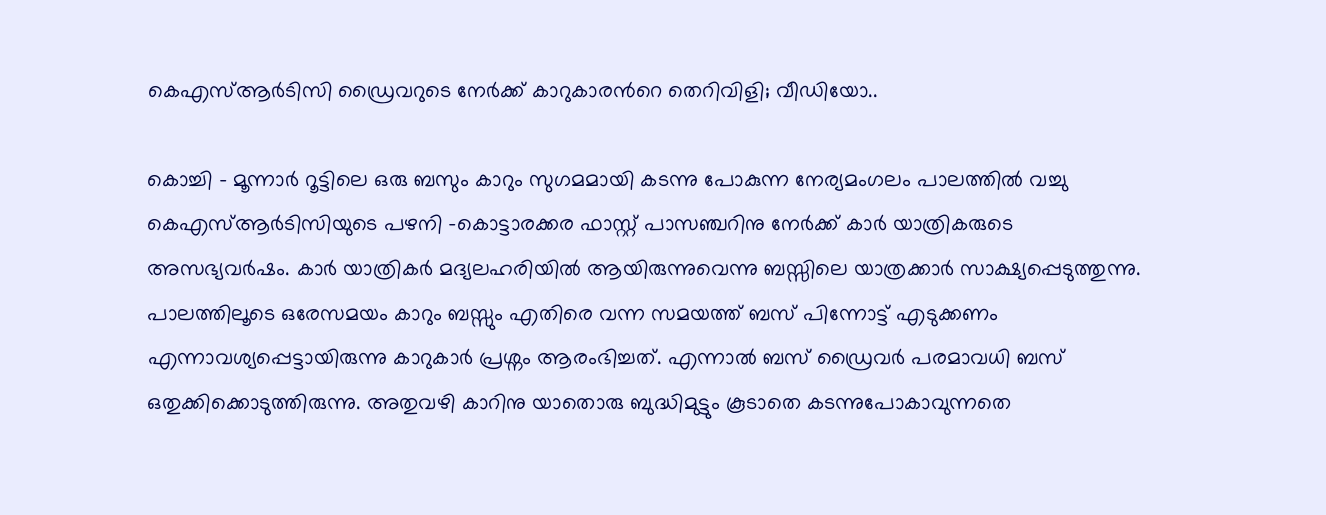കെഎസ്ആര്‍ടിസി ഡ്രൈവറുടെ നേര്‍ക്ക് കാറുകാരന്‍റെ തെറിവിളി; വീഡിയോ..

കൊച്ചി – മൂന്നാര്‍ റൂട്ടിലെ ഒരു ബസും കാറും സുഗമമായി കടന്നു പോകുന്ന നേര്യമംഗലം പാലത്തിൽ വച്ചു കെഎസ്ആര്‍ടിസിയുടെ പഴനി -കൊട്ടാരക്കര ഫാസ്റ്റ് പാസഞ്ചറിനു നേര്‍ക്ക് കാര്‍ യാത്രികരുടെ അസഭ്യവര്‍ഷം. കാര്‍ യാത്രികര്‍ മദ്യലഹരിയില്‍ ആയിരുന്നുവെന്നു ബസ്സിലെ യാത്രക്കാര്‍ സാക്ഷ്യപ്പെടുത്തുന്നു. പാലത്തിലൂടെ ഒരേസമയം കാറും ബസ്സും എതിരെ വന്ന സമയത്ത് ബസ് പിന്നോട്ട് എടുക്കണം എന്നാവശ്യപ്പെട്ടായിരുന്നു കാറുകാര്‍ പ്രശ്നം ആരംഭിച്ചത്. എന്നാല്‍ ബസ് ഡ്രൈവര്‍ പരമാവധി ബസ് ഒതുക്കിക്കൊടുത്തിരുന്നു. അതുവഴി കാറിനു യാതൊരു ബുദ്ധിമുട്ടും കൂടാതെ കടന്നുപോകാവുന്നതെ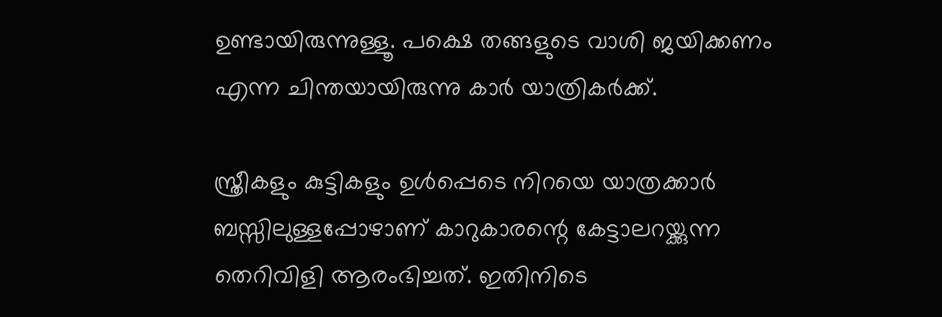ഉണ്ടായിരുന്നുള്ളൂ. പക്ഷെ തങ്ങളുടെ വാശി ജയിക്കണം എന്ന ചിന്തയായിരുന്നു കാര്‍ യാത്രികര്‍ക്ക്.

സ്ത്രീകളും കുട്ടികളും ഉള്‍പ്പെടെ നിറയെ യാത്രക്കാര്‍ ബസ്സിലുള്ളപ്പോഴാണ് കാറുകാരന്റെ കേട്ടാലറയ്ക്കുന്ന തെറിവിളി ആരംഭിച്ചത്. ഇതിനിടെ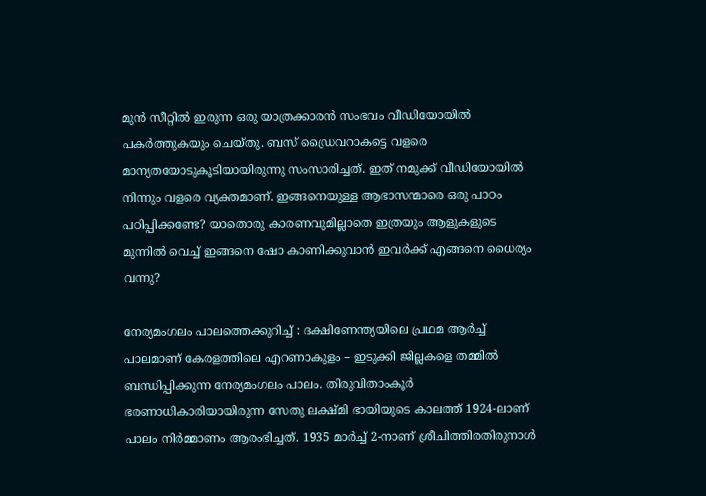മുന്‍ സീറ്റില്‍ ഇരുന്ന ഒരു യാത്രക്കാരന്‍ സംഭവം വീഡിയോയില്‍ പകര്‍ത്തുകയും ചെയ്തു. ബസ് ഡ്രൈവറാകട്ടെ വളരെ മാന്യതയോടുകൂടിയായിരുന്നു സംസാരിച്ചത്. ഇത് നമുക്ക് വീഡിയോയില്‍ നിന്നും വളരെ വ്യക്തമാണ്. ഇങ്ങനെയുള്ള ആഭാസന്മാരെ ഒരു പാഠം പഠിപ്പിക്കണ്ടേ? യാതൊരു കാരണവുമില്ലാതെ ഇത്രയും ആളുകളുടെ മുന്നില്‍ വെച്ച് ഇങ്ങനെ ഷോ കാണിക്കുവാന്‍ ഇവര്‍ക്ക് എങ്ങനെ ധൈര്യം വന്നു?

നേര്യമംഗലം പാലത്തെക്കുറിച്ച് : ദക്ഷിണേന്ത്യയിലെ പ്രഥമ ആർച്ച് പാലമാണ് കേരളത്തിലെ എറണാകുളം – ഇടുക്കി ജില്ലകളെ തമ്മിൽ ബന്ധിപ്പിക്കുന്ന നേര്യമംഗലം പാലം. തിരുവിതാംകൂർ ഭരണാധികാരിയായിരുന്ന സേതു ലക്ഷ്മി ഭായിയുടെ കാലത്ത് 1924-ലാണ് പാലം നിർമ്മാണം ആരംഭിച്ചത്. 1935 മാർച്ച് 2-നാണ് ശ്രീചിത്തിരതിരുനാൾ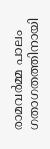രാമവർമ്മ പാലം ഗതാഗതത്തിനായി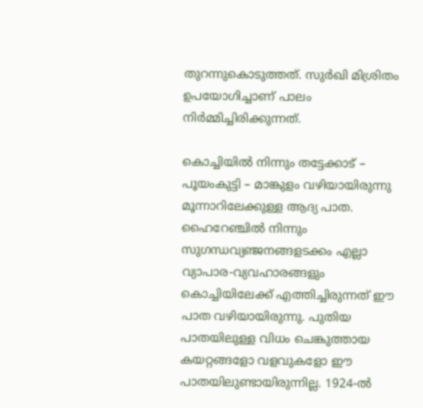തുറന്നുകൊടുത്തത്. സുർഖി മിശ്രിതം ഉപയോഗിച്ചാണ് പാലം നിർമ്മിച്ചിരിക്കുന്നത്.

കൊച്ചിയിൽ നിന്നും തട്ടേക്കാട് – പൂയംകുട്ടി – മാങ്കുളം വഴിയായിരുന്നു മൂന്നാറിലേക്കുള്ള ആദ്യ പാത. ഹൈറേഞ്ചിൽ നിന്നും സുഗന്ധവ്യഞ്ജനങ്ങളടക്കം എല്ലാ വ്യാപാര-വ്യവഹാരങ്ങളും കൊച്ചിയിലേക്ക് എത്തിച്ചിരുന്നത് ഈ പാത വഴിയായിരുന്നു. പുതിയ പാതയിലുള്ള വിധം ചെങ്കുത്തായ കയറ്റങ്ങളോ വളവുകളോ ഈ പാതയിലുണ്ടായിരുന്നില്ല. 1924-ൽ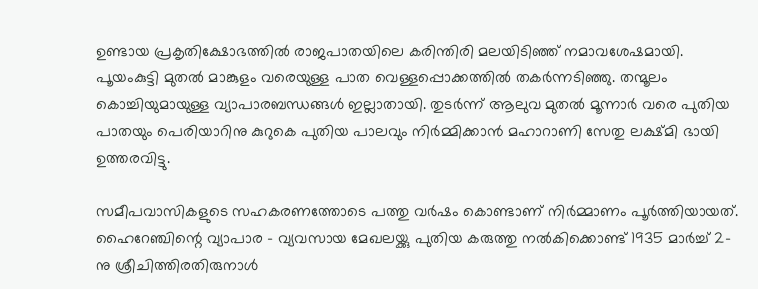ഉണ്ടായ പ്രകൃതിക്ഷോഭത്തിൽ രാജപാതയിലെ കരിന്തിരി മലയിടിഞ്ഞ് നമാവശേഷമായി. പൂയംകുട്ടി മുതൽ മാങ്കുളം വരെയുള്ള പാത വെള്ളപ്പൊക്കത്തിൽ തകർന്നടിഞ്ഞു. തന്മൂലം കൊച്ചിയുമായുള്ള വ്യാപാരബന്ധങ്ങൾ ഇല്ലാതായി. തുടർന്ന് ആലുവ മുതൽ മൂന്നാർ വരെ പുതിയ പാതയും പെരിയാറിനു കുറുകെ പുതിയ പാലവും നിർമ്മിക്കാൻ മഹാറാണി സേതു ലക്ഷ്മി ഭായി ഉത്തരവിട്ടു.

സമീപവാസികളുടെ സഹകരണത്തോടെ പത്തു വർഷം കൊണ്ടാണ് നിർമ്മാണം പൂർത്തിയായത്. ഹൈറേഞ്ചിന്റെ വ്യാപാര – വ്യവസായ മേഖലയ്ക്കു പുതിയ കരുത്തു നൽകിക്കൊണ്ട് 1935 മാർച്ച് 2-നു ശ്രീചിത്തിരതിരുനാൾ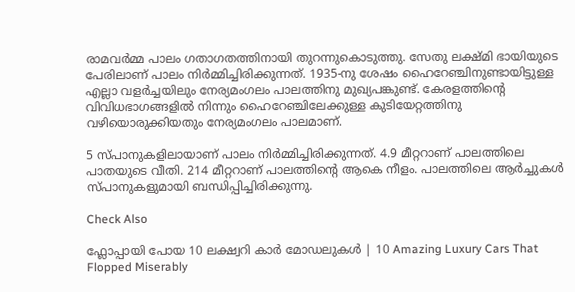രാമവർമ്മ പാലം ഗതാഗതത്തിനായി തുറന്നുകൊടുത്തു. സേതു ലക്ഷ്മി ഭായിയുടെ പേരിലാണ് പാലം നിർമ്മിച്ചിരിക്കുന്നത്. 1935-നു ശേഷം ഹൈറേഞ്ചിനുണ്ടായിട്ടുള്ള എല്ലാ വളർച്ചയിലും നേര്യമംഗലം പാലത്തിനു മുഖ്യപങ്കുണ്ട്. കേരളത്തിന്റെ വിവിധഭാഗങ്ങളിൽ നിന്നും ഹൈറേഞ്ചിലേക്കുള്ള കുടിയേറ്റത്തിനു വഴിയൊരുക്കിയതും നേര്യമംഗലം പാലമാണ്.

5 സ്പാനുകളിലായാണ് പാലം നിർമ്മിച്ചിരിക്കുന്നത്. 4.9 മീറ്ററാണ് പാലത്തിലെ പാതയുടെ വീതി. 214 മീറ്ററാണ് പാലത്തിന്റെ ആകെ നീളം. പാലത്തിലെ ആർച്ചുകൾ സ്പാനുകളുമായി ബന്ധിപ്പിച്ചിരിക്കുന്നു.

Check Also

ഫ്ലോപ്പായി പോയ 10 ലക്ഷ്വറി കാർ മോഡലുകൾ | 10 Amazing Luxury Cars That Flopped Miserably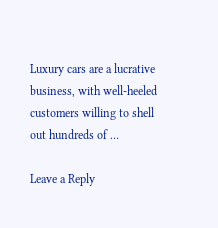Luxury cars are a lucrative business, with well-heeled customers willing to shell out hundreds of …

Leave a Reply